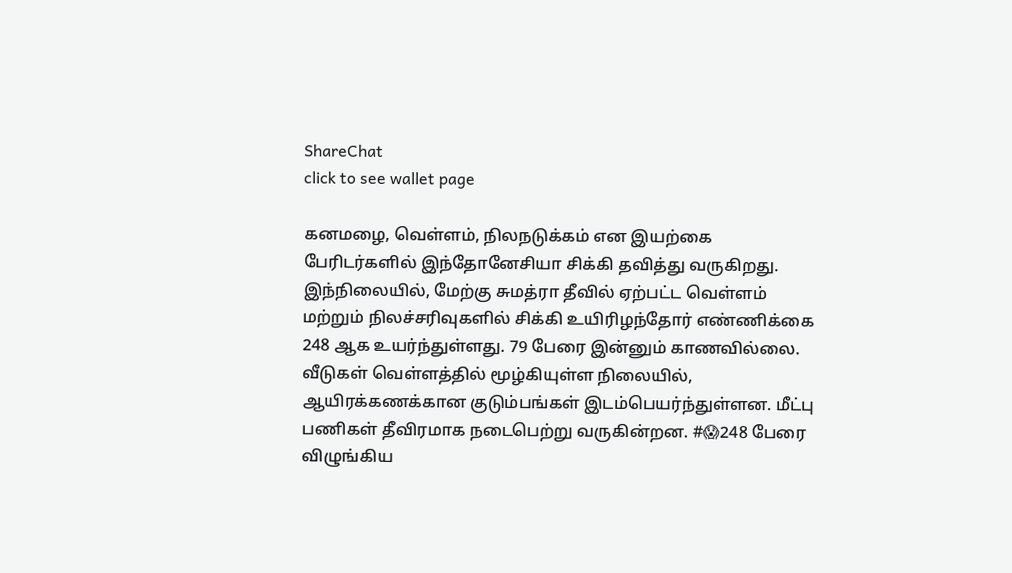ShareChat
click to see wallet page

கனமழை, வெள்ளம், நிலநடுக்கம் என இயற்கை பேரிடர்களில் இந்தோனேசியா சிக்கி தவித்து வருகிறது. இந்நிலையில், மேற்கு சுமத்ரா தீவில் ஏற்பட்ட வெள்ளம் மற்றும் நிலச்சரிவுகளில் சிக்கி உயிரிழந்தோர் எண்ணிக்கை 248 ஆக உயர்ந்துள்ளது. 79 பேரை இன்னும் காணவில்லை. வீடுகள் வெள்ளத்தில் மூழ்கியுள்ள நிலையில், ஆயிரக்கணக்கான குடும்பங்கள் இடம்பெயர்ந்துள்ளன. மீட்பு பணிகள் தீவிரமாக நடைபெற்று வருகின்றன. #😱248 பேரை விழுங்கிய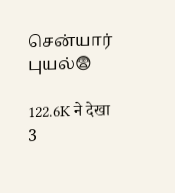சென்யார் புயல்😨

122.6K ने देखा
3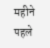महीने पहले